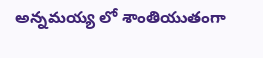అన్నమయ్య లో శాంతియుతంగా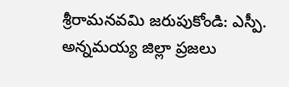శ్రీరామనవమి జరుపుకోండి: ఎస్పీ.
అన్నమయ్య జిల్లా ప్రజలు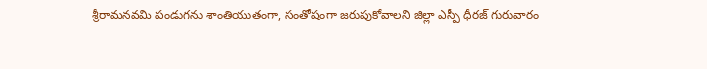శ్రీరామనవమి పండుగను శాంతియుతంగా, సంతోషంగా జరుపుకోవాలని జిల్లా ఎస్పీ ధీరజ్ గురువారం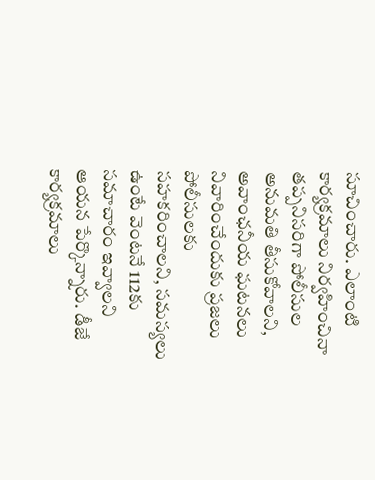సూచించారు. ఎలాంటి కార్యక్రమాలు నిర్వహించినా తప్పనిసరిగా పోలీసుల అనుమతి తీసుకోవాలని, అవాంఛనీయ ఘటనలు నివారించేందుకు ప్రజలు పోలీసులకు సహకరించాలని, సమస్యలు ఉంటే వెంటనే 112కు సమాచారం ఇవ్వాలని ఆయన పేర్కొన్నారు. డీజే కార్యక్రమాలు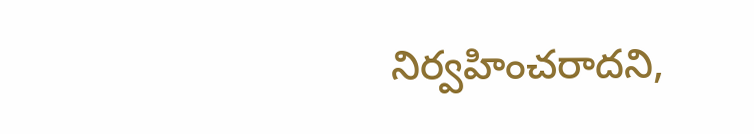నిర్వహించరాదని,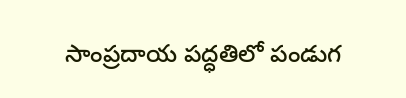సాంప్రదాయ పద్ధతిలో పండుగ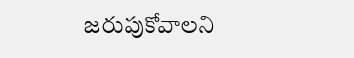జరుపుకోవాలని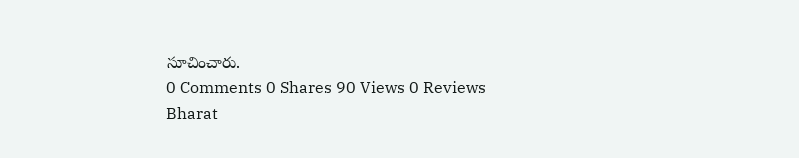సూచించారు.
0 Comments 0 Shares 90 Views 0 Reviews
Bharat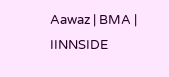Aawaz | BMA | IINNSIDE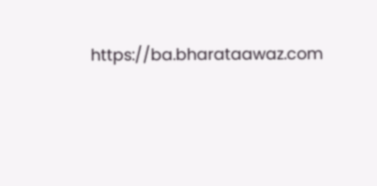https://ba.bharataawaz.com